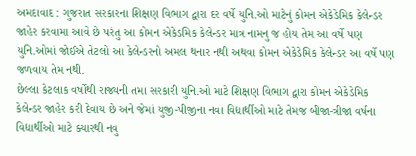અમદાવાદ : ગુજરાત સરકારના શિક્ષણ વિભાગ દ્વારા દર વર્ષે યુનિ.ઓ માટેનું કોમન એકેડેમિક કેલેન્ડર જાહેર કરવામા આવે છે પરંતુ આ કોમન એકેડમિક કેલેન્ડર માત્ર નામનુ જ હોય તેમ આ વર્ષે પણ યુનિ.ઓમાં જોઈએ તેટલો આ કેલેન્ડરનો અમલ થનાર નથી અથવા કોમન એકેડેમિક કેલેન્ડર આ વર્ષે પણ જળવાય તેમ નથી.
છેલ્લા કેટલાક વર્ષોથી રાજ્યની તમા સરકારી યુનિ.ઓ માટે શિક્ષણ વિભાગ દ્વારા કોમન એકેડેમિક કેલેન્ડર જાહેર કરી દેવાય છે અને જેમાં યુજી-પીજીના નવા વિદ્યાર્થીઓ માટે તેમજ બીજા-ત્રીજા વર્ષના વિદ્યાર્થીઓ માટે ક્યારથી નવુ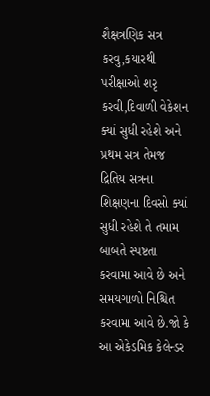શૈક્ષત્રણિક સત્ર કરવુ,કયારથી પરીક્ષાઓ શરૃ કરવી,દિવાળી વેકેશન ક્યાં સુધી રહેશે અને પ્રથમ સત્ર તેમજ દ્રિતિય સત્રના શિક્ષણના દિવસો ક્યાં સુધી રહેશે તે તમામ બાબતે સ્પષ્ટતા કરવામા આવે છે અને સમયગાળો નિશ્ચિત કરવામા આવે છે.જો કે આ એકેડમિક કેલેન્ડર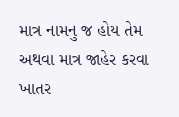માત્ર નામનુ જ હોય તેમ અથવા માત્ર જાહેર કરવા ખાતર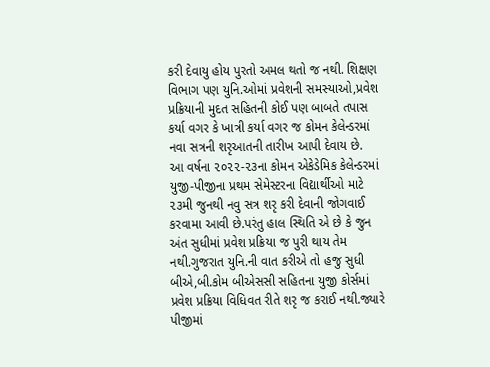કરી દેવાયુ હોય પુરતો અમલ થતો જ નથી. શિક્ષણ વિભાગ પણ યુનિ.ઓમાં પ્રવેશની સમસ્યાઓ,પ્રવેશ પ્રક્રિયાની મુદત સહિતની કોઈ પણ બાબતે તપાસ કર્યા વગર કે ખાત્રી કર્યા વગર જ કોમન કેલેન્ડરમાં નવા સત્રની શરૃઆતની તારીખ આપી દેવાય છે.
આ વર્ષના ૨૦૨૨-૨૩ના કોમન એકેડેમિક કેલેન્ડરમાં યુજી-પીજીના પ્રથમ સેમેસ્ટરના વિદ્યાર્થીઓ માટે ૨૩મી જુનથી નવુ સત્ર શરૃ કરી દેવાની જોગવાઈ કરવામા આવી છે.પરંતુ હાલ સ્થિતિ એ છે કે જુન અંત સુધીમાં પ્રવેશ પ્રક્રિયા જ પુરી થાય તેમ નથી.ગુજરાત યુનિ.ની વાત કરીએ તો હજુ સુધી બીએ,બી.કોમ બીએસસી સહિતના યુજી કોર્સમાં પ્રવેશ પ્રક્રિયા વિધિવત રીતે શરૃ જ કરાઈ નથી.જ્યારે પીજીમાં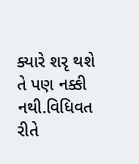ક્યારે શરૃ થશે તે પણ નક્કી નથી.વિધિવત રીતે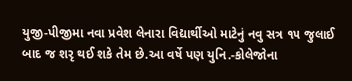યુજી-પીજીમા નવા પ્રવેશ લેનારા વિદ્યાર્થીઓ માટેનું નવુ સત્ર ૧૫ જુલાઈ બાદ જ શરૃ થઈ શકે તેમ છે.આ વર્ષે પણ યુનિ.-કોલેજોના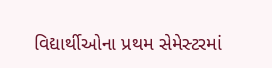વિદ્યાર્થીઓના પ્રથમ સેમેસ્ટરમાં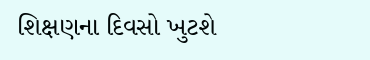શિક્ષણના દિવસો ખુટશે